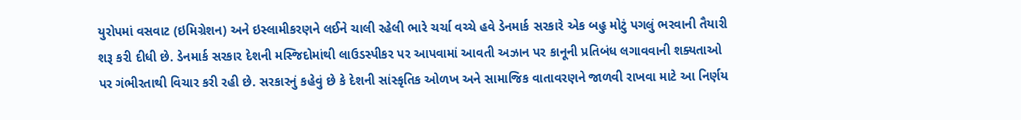યુરોપમાં વસવાટ (ઇમિગ્રેશન) અને ઇસ્લામીકરણને લઈને ચાલી રહેલી ભારે ચર્ચા વચ્ચે હવે ડેનમાર્ક સરકારે એક બહુ મોટું પગલું ભરવાની તૈયારી શરૂ કરી દીધી છે. ડેનમાર્ક સરકાર દેશની મસ્જિદોમાંથી લાઉડસ્પીકર પર આપવામાં આવતી અઝાન પર કાનૂની પ્રતિબંધ લગાવવાની શક્યતાઓ પર ગંભીરતાથી વિચાર કરી રહી છે. સરકારનું કહેવું છે કે દેશની સાંસ્કૃતિક ઓળખ અને સામાજિક વાતાવરણને જાળવી રાખવા માટે આ નિર્ણય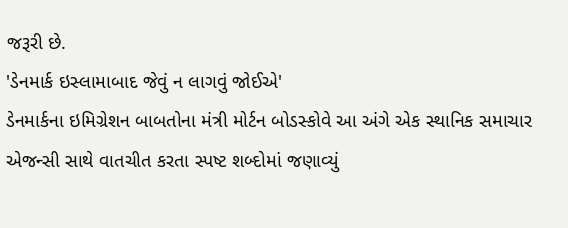જરૂરી છે.
'ડેનમાર્ક ઇસ્લામાબાદ જેવું ન લાગવું જોઈએ'
ડેનમાર્કના ઇમિગ્રેશન બાબતોના મંત્રી મોર્ટન બોડસ્કોવે આ અંગે એક સ્થાનિક સમાચાર એજન્સી સાથે વાતચીત કરતા સ્પષ્ટ શબ્દોમાં જણાવ્યું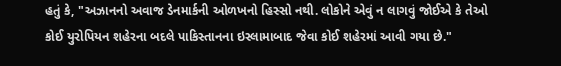હતું કે, "અઝાનનો અવાજ ડેનમાર્કની ઓળખનો હિસ્સો નથી. લોકોને એવું ન લાગવું જોઈએ કે તેઓ કોઈ યુરોપિયન શહેરના બદલે પાકિસ્તાનના ઇસ્લામાબાદ જેવા કોઈ શહેરમાં આવી ગયા છે."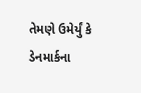તેમણે ઉમેર્યું કે ડેનમાર્કના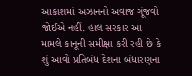આકાશમાં અઝાનનો અવાજ ગૂંજવો જોઈએ નહીં. હાલ સરકાર આ મામલે કાનૂની સમીક્ષા કરી રહી છે કે શું આવો પ્રતિબંધ દેશના બંધારણના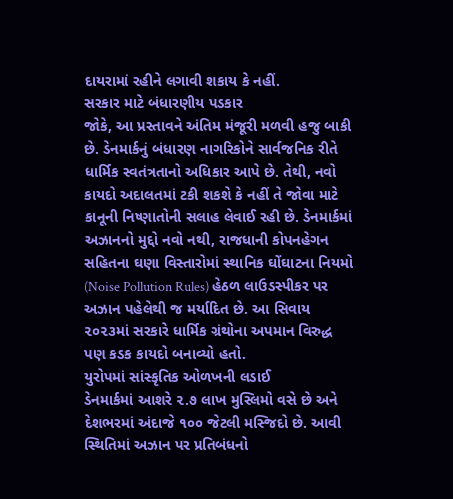દાયરામાં રહીને લગાવી શકાય કે નહીં.
સરકાર માટે બંધારણીય પડકાર
જોકે, આ પ્રસ્તાવને અંતિમ મંજૂરી મળવી હજુ બાકી છે. ડેનમાર્કનું બંધારણ નાગરિકોને સાર્વજનિક રીતે ધાર્મિક સ્વતંત્રતાનો અધિકાર આપે છે. તેથી, નવો કાયદો અદાલતમાં ટકી શકશે કે નહીં તે જોવા માટે કાનૂની નિષ્ણાતોની સલાહ લેવાઈ રહી છે. ડેનમાર્કમાં અઝાનનો મુદ્દો નવો નથી, રાજધાની કોપનહેગન સહિતના ઘણા વિસ્તારોમાં સ્થાનિક ઘોંઘાટના નિયમો (Noise Pollution Rules) હેઠળ લાઉડસ્પીકર પર અઝાન પહેલેથી જ મર્યાદિત છે. આ સિવાય ૨૦૨૩માં સરકારે ધાર્મિક ગ્રંથોના અપમાન વિરુદ્ધ પણ કડક કાયદો બનાવ્યો હતો.
યુરોપમાં સાંસ્કૃતિક ઓળખની લડાઈ
ડેનમાર્કમાં આશરે ૨.૭ લાખ મુસ્લિમો વસે છે અને દેશભરમાં અંદાજે ૧૦૦ જેટલી મસ્જિદો છે. આવી સ્થિતિમાં અઝાન પર પ્રતિબંધનો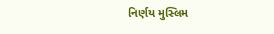નિર્ણય મુસ્લિમ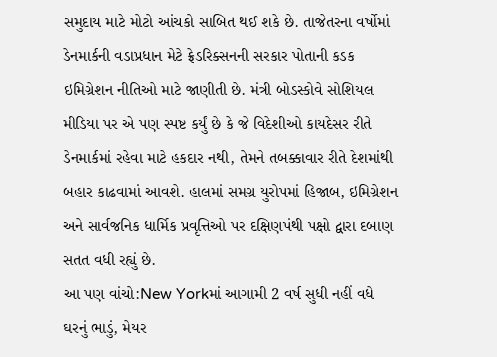સમુદાય માટે મોટો આંચકો સાબિત થઈ શકે છે. તાજેતરના વર્ષોમાં ડેનમાર્કની વડાપ્રધાન મેટે ફ્રેડરિક્સનની સરકાર પોતાની કડક ઇમિગ્રેશન નીતિઓ માટે જાણીતી છે. મંત્રી બોડસ્કોવે સોશિયલ મીડિયા પર એ પણ સ્પષ્ટ કર્યું છે કે જે વિદેશીઓ કાયદેસર રીતે ડેનમાર્કમાં રહેવા માટે હકદાર નથી, તેમને તબક્કાવાર રીતે દેશમાંથી બહાર કાઢવામાં આવશે. હાલમાં સમગ્ર યુરોપમાં હિજાબ, ઇમિગ્રેશન અને સાર્વજનિક ધાર્મિક પ્રવૃત્તિઓ પર દક્ષિણપંથી પક્ષો દ્વારા દબાણ સતત વધી રહ્યું છે.
આ પણ વાંચો:New Yorkમાં આગામી 2 વર્ષ સુધી નહીં વધે ઘરનું ભાડું, મેયર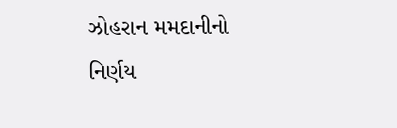ઝોહરાન મમદાનીનો નિર્ણય